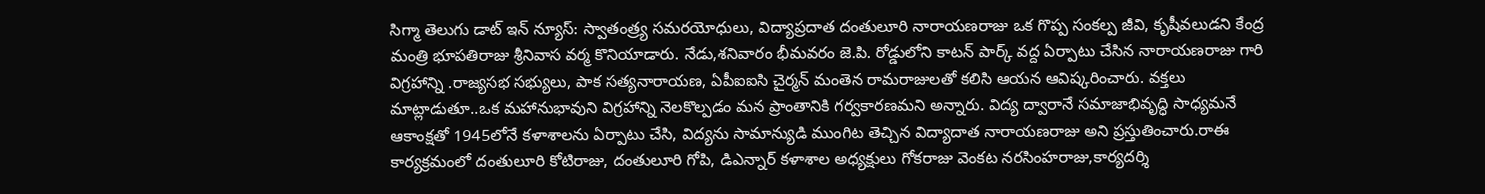సిగ్మా తెలుగు డాట్ ఇన్ న్యూస్: స్వాతంత్ర్య సమరయోధులు, విద్యాప్రదాత దంతులూరి నారాయణరాజు ఒక గొప్ప సంకల్ప జీవి, కృషీవలుడని కేంద్ర మంత్రి భూపతిరాజు శ్రీనివాస వర్మ కొనియాడారు. నేడు,శనివారం భీమవరం జె.పి. రోడ్డులోని కాటన్ పార్క్ వద్ద ఏర్పాటు చేసిన నారాయణరాజు గారి విగ్రహాన్ని .రాజ్యసభ సభ్యులు, పాక సత్యనారాయణ, ఏపీఐఐసి చైర్మన్ మంతెన రామరాజులతో కలిసి ఆయన ఆవిష్కరించారు. వక్తలు మాట్లాడుతూ..ఒక మహానుభావుని విగ్రహాన్ని నెలకొల్పడం మన ప్రాంతానికి గర్వకారణమని అన్నారు. విద్య ద్వారానే సమాజాభివృద్ధి సాధ్యమనే ఆకాంక్షతో 1945లోనే కళాశాలను ఏర్పాటు చేసి, విద్యను సామాన్యుడి ముంగిట తెచ్చిన విద్యాదాత నారాయణరాజు అని ప్రస్తుతించారు.రాఈ కార్యక్రమంలో దంతులూరి కోటిరాజు, దంతులూరి గోపి, డిఎన్నార్ కళాశాల అధ్యక్షులు గోకరాజు వెంకట నరసింహరాజు,కార్యదర్శి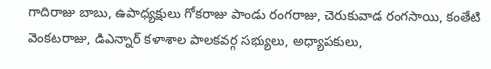గాదిరాజు బాబు, ఉపాధ్యక్షులు గోకరాజు పాండు రంగరాజు, చెరుకువాడ రంగసాయి, కంతేటి వెంకటరాజు, డిఎన్నార్ కళాశాల పాలకవర్గ సభ్యులు, అధ్యాపకులు,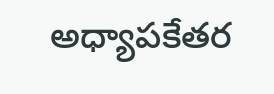అధ్యాపకేతర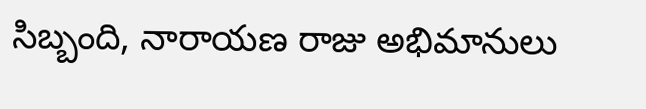సిబ్బంది, నారాయణ రాజు అభిమానులు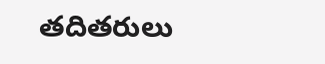తదితరులు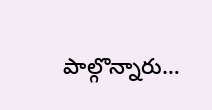పాల్గొన్నారు…